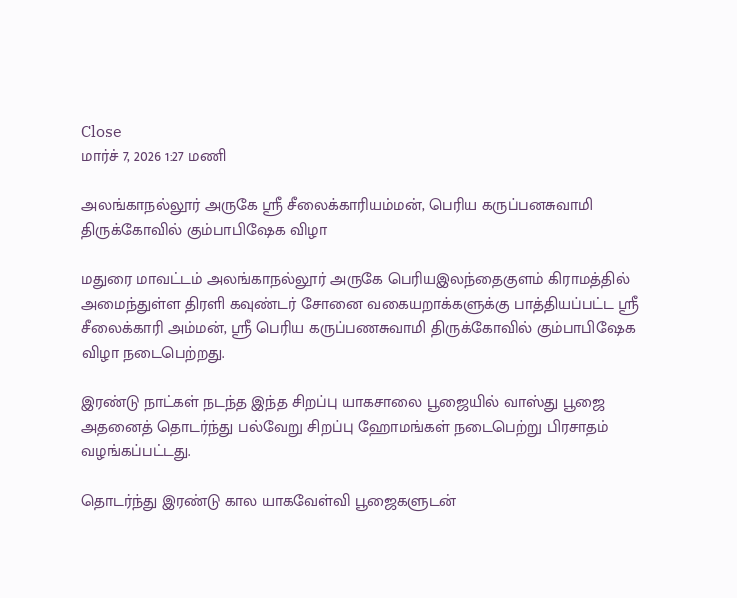Close
மார்ச் 7, 2026 1:27 மணி

அலங்காநல்லூர் அருகே ஸ்ரீ சீலைக்காரியம்மன், பெரிய கருப்பனசுவாமி திருக்கோவில் கும்பாபிஷேக விழா

மதுரை மாவட்டம் அலங்காநல்லூர் அருகே பெரியஇலந்தைகுளம் கிராமத்தில் அமைந்துள்ள திரளி கவுண்டர் சோனை வகையறாக்களுக்கு பாத்தியப்பட்ட ஸ்ரீ சீலைக்காரி அம்மன், ஸ்ரீ பெரிய கருப்பணசுவாமி திருக்கோவில் கும்பாபிஷேக விழா நடைபெற்றது.

இரண்டு நாட்கள் நடந்த இந்த சிறப்பு யாகசாலை பூஜையில் வாஸ்து பூஜை அதனைத் தொடர்ந்து பல்வேறு சிறப்பு ஹோமங்கள் நடைபெற்று பிரசாதம் வழங்கப்பட்டது.

தொடர்ந்து இரண்டு கால யாகவேள்வி பூஜைகளுடன்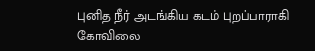புனித நீர் அடங்கிய கடம் புறப்பாராகி கோவிலை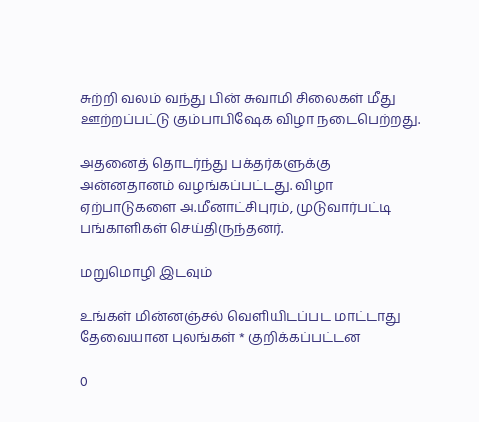சுற்றி வலம் வந்து பின் சுவாமி சிலைகள் மீது ஊற்றப்பட்டு கும்பாபிஷேக விழா நடைபெற்றது.

அதனைத் தொடர்ந்து பக்தர்களுக்கு அன்னதானம் வழங்கப்பட்டது. விழா ஏற்பாடுகளை அ.மீனாட்சிபுரம், முடுவார்பட்டி பங்காளிகள் செய்திருந்தனர்.

மறுமொழி இடவும்

உங்கள் மின்னஞ்சல் வெளியிடப்பட மாட்டாது தேவையான புலங்கள் * குறிக்கப்பட்டன

0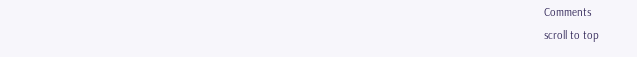Comments
scroll to top